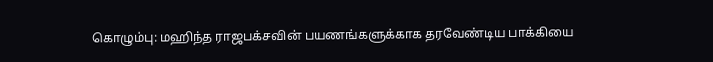கொழும்பு: மஹிந்த ராஜபக்சவின் பயணங்களுக்காக தரவேண்டிய பாக்கியை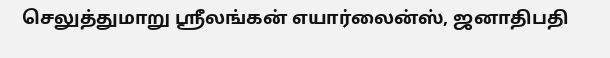செலுத்துமாறு ஸ்ரீலங்கன் எயார்லைன்ஸ், ஜனாதிபதி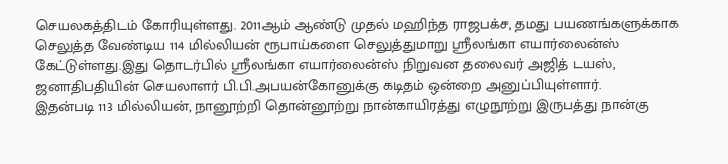செயலகத்திடம் கோரியுள்ளது. 2011ஆம் ஆண்டு முதல் மஹிந்த ராஜபக்ச, தமது பயணங்களுக்காக செலுத்த வேண்டிய 114 மில்லியன் ரூபாய்களை செலுத்துமாறு ஸ்ரீலங்கா எயார்லைன்ஸ் கேட்டுள்ளது.இது தொடர்பில் ஸ்ரீலங்கா எயார்லைன்ஸ் நிறுவன தலைவர் அஜித் டயஸ், ஜனாதிபதியின் செயலாளர் பி.பி.அபயன்கோனுக்கு கடிதம் ஒன்றை அனுப்பியுள்ளார்.
இதன்படி 113 மில்லியன், நானூற்றி தொன்னூற்று நான்காயிரத்து எழுநூற்று இருபத்து நான்கு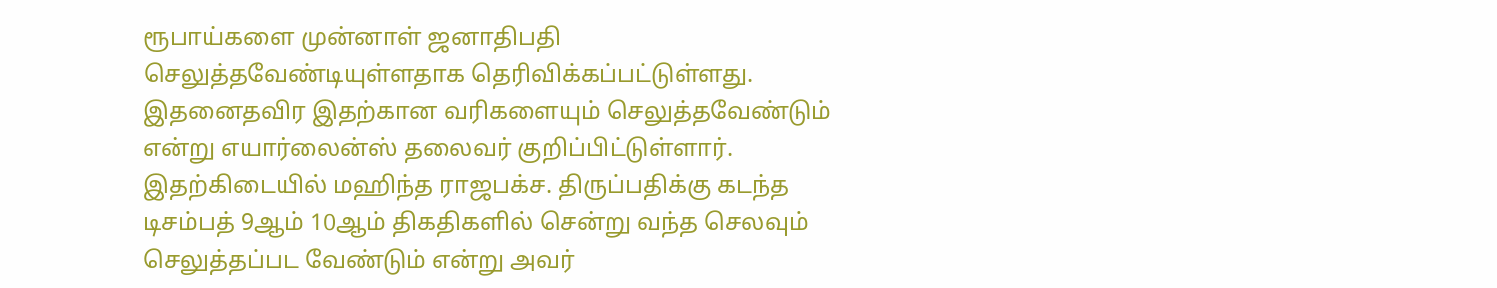ரூபாய்களை முன்னாள் ஜனாதிபதி செலுத்தவேண்டியுள்ளதாக தெரிவிக்கப்பட்டுள்ளது.
இதனைதவிர இதற்கான வரிகளையும் செலுத்தவேண்டும் என்று எயார்லைன்ஸ் தலைவர் குறிப்பிட்டுள்ளார். இதற்கிடையில் மஹிந்த ராஜபக்ச. திருப்பதிக்கு கடந்த டிசம்பத் 9ஆம் 10ஆம் திகதிகளில் சென்று வந்த செலவும் செலுத்தப்பட வேண்டும் என்று அவர்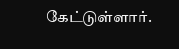கேட்டுள்ளார்.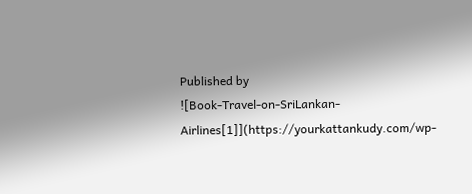Published by
![Book-Travel-on-SriLankan-Airlines[1]](https://yourkattankudy.com/wp-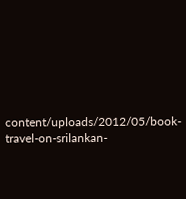content/uploads/2012/05/book-travel-on-srilankan-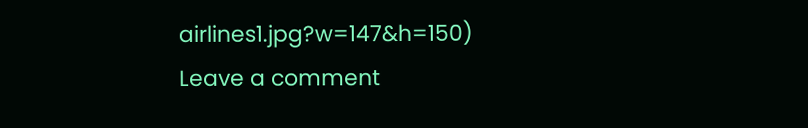airlines1.jpg?w=147&h=150)
Leave a comment